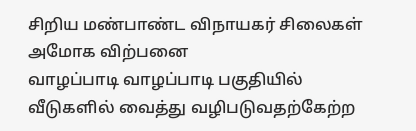சிறிய மண்பாண்ட விநாயகர் சிலைகள் அமோக விற்பனை
வாழப்பாடி வாழப்பாடி பகுதியில் வீடுகளில் வைத்து வழிபடுவதற்கேற்ற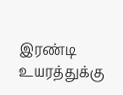இரண்டி உயரத்துக்கு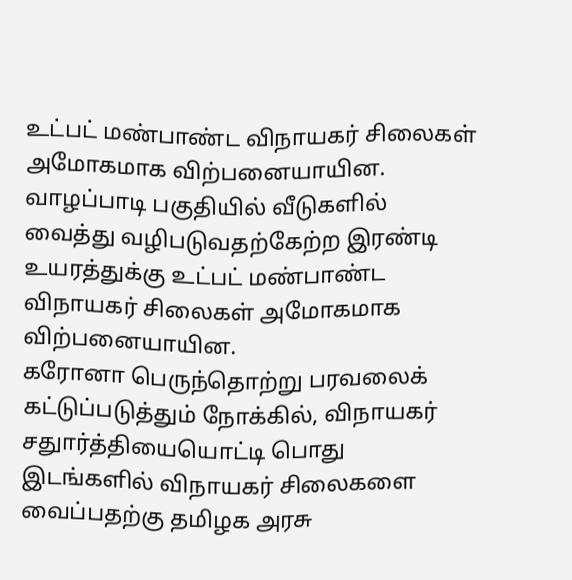உட்பட் மண்பாண்ட விநாயகர் சிலைகள் அமோகமாக விற்பனையாயின.
வாழப்பாடி பகுதியில் வீடுகளில் வைத்து வழிபடுவதற்கேற்ற இரண்டி உயரத்துக்கு உட்பட் மண்பாண்ட விநாயகர் சிலைகள் அமோகமாக விற்பனையாயின.
கரோனா பெருந்தொற்று பரவலைக் கட்டுப்படுத்தும் நோக்கில், விநாயகர் சதுார்த்தியையொட்டி பொது இடங்களில் விநாயகர் சிலைகளை வைப்பதற்கு தமிழக அரசு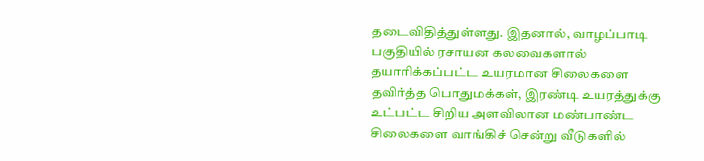தடைவிதித்துள்ளது. இதனால், வாழப்பாடி பகுதியில் ரசாயன கலவைகளால் தயாரிக்கப்பட்ட உயரமான சிலைகளை தவிர்த்த பொதுமக்கள், இரண்டி உயரத்துக்கு உட்பட்ட சிறிய அளவிலான மண்பாண்ட சிலைகளை வாங்கிச் சென்று வீடுகளில்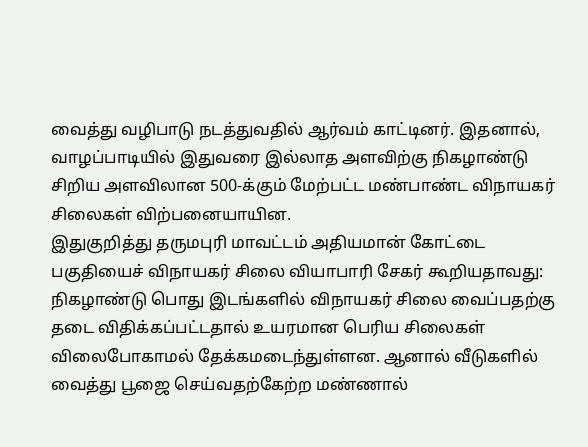வைத்து வழிபாடு நடத்துவதில் ஆர்வம் காட்டினர். இதனால், வாழப்பாடியில் இதுவரை இல்லாத அளவிற்கு நிகழாண்டு சிறிய அளவிலான 500-க்கும் மேற்பட்ட மண்பாண்ட விநாயகர் சிலைகள் விற்பனையாயின.
இதுகுறித்து தருமபுரி மாவட்டம் அதியமான் கோட்டை பகுதியைச் விநாயகர் சிலை வியாபாரி சேகர் கூறியதாவது:
நிகழாண்டு பொது இடங்களில் விநாயகர் சிலை வைப்பதற்கு தடை விதிக்கப்பட்டதால் உயரமான பெரிய சிலைகள் விலைபோகாமல் தேக்கமடைந்துள்ளன. ஆனால் வீடுகளில் வைத்து பூஜை செய்வதற்கேற்ற மண்ணால்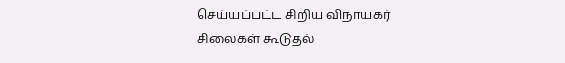செய்யப்பட்ட சிறிய விநாயகர் சிலைகள் கூடுதல்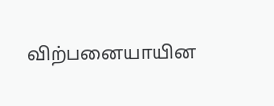விற்பனையாயின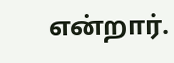என்றார்.